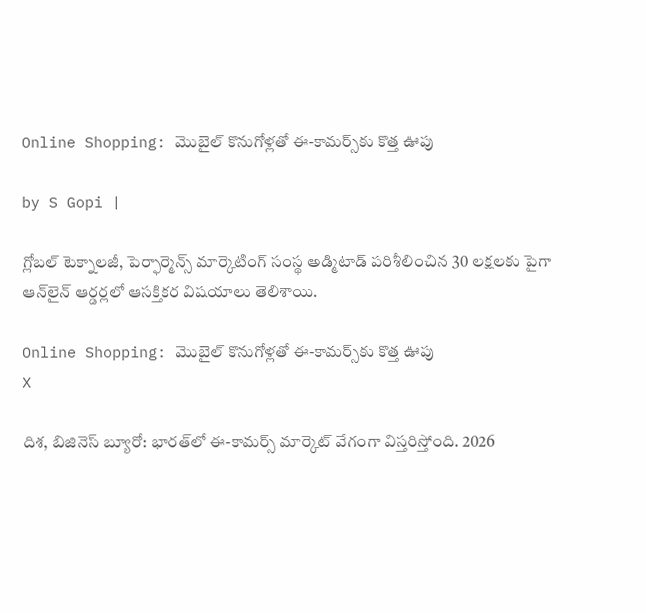Online Shopping: మొబైల్ కొనుగోళ్లతో ఈ-కామర్స్‌కు కొత్త ఊపు

by S Gopi |

గ్లోబల్ టెక్నాలజీ, పెర్ఫార్మెన్స్ మార్కెటింగ్ సంస్థ అడ్మిటాడ్ పరిశీలించిన 30 లక్షలకు పైగా ఆన్‌లైన్ ఆర్డర్లలో ఆసక్తికర విషయాలు తెలిశాయి.

Online Shopping: మొబైల్ కొనుగోళ్లతో ఈ-కామర్స్‌కు కొత్త ఊపు
X

దిశ, బిజినెస్ బ్యూరో: భారత్‌లో ఈ-కామర్స్ మార్కెట్ వేగంగా విస్తరిస్తోంది. 2026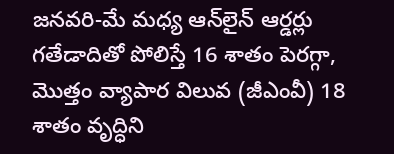జనవరి-మే మధ్య ఆన్‌లైన్ ఆర్డర్లు గతేడాదితో పోలిస్తే 16 శాతం పెరగ్గా, మొత్తం వ్యాపార విలువ (జీఎంవీ) 18 శాతం వృద్ధిని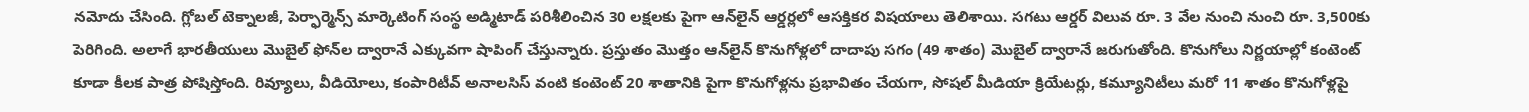నమోదు చేసింది. గ్లోబల్ టెక్నాలజీ, పెర్ఫార్మెన్స్ మార్కెటింగ్ సంస్థ అడ్మిటాడ్ పరిశీలించిన 30 లక్షలకు పైగా ఆన్‌లైన్ ఆర్డర్లలో ఆసక్తికర విషయాలు తెలిశాయి. సగటు ఆర్డర్ విలువ రూ. 3 వేల నుంచి నుంచి రూ. 3,500కు పెరిగింది. అలాగే భారతీయులు మొబైల్ ఫోన్‌ల ద్వారానే ఎక్కువగా షాపింగ్ చేస్తున్నారు. ప్రస్తుతం మొత్తం ఆన్‌లైన్ కొనుగోళ్లలో దాదాపు సగం (49 శాతం) మొబైల్ ద్వారానే జరుగుతోంది. కొనుగోలు నిర్ణయాల్లో కంటెంట్ కూడా కీలక పాత్ర పోషిస్తోంది. రివ్యూలు, వీడియోలు, కంపారిటీవ్ అనాలసిస్ వంటి కంటెంట్ 20 శాతానికి పైగా కొనుగోళ్లను ప్రభావితం చేయగా, సోషల్ మీడియా క్రియేటర్లు, కమ్యూనిటీలు మరో 11 శాతం కొనుగోళ్లపై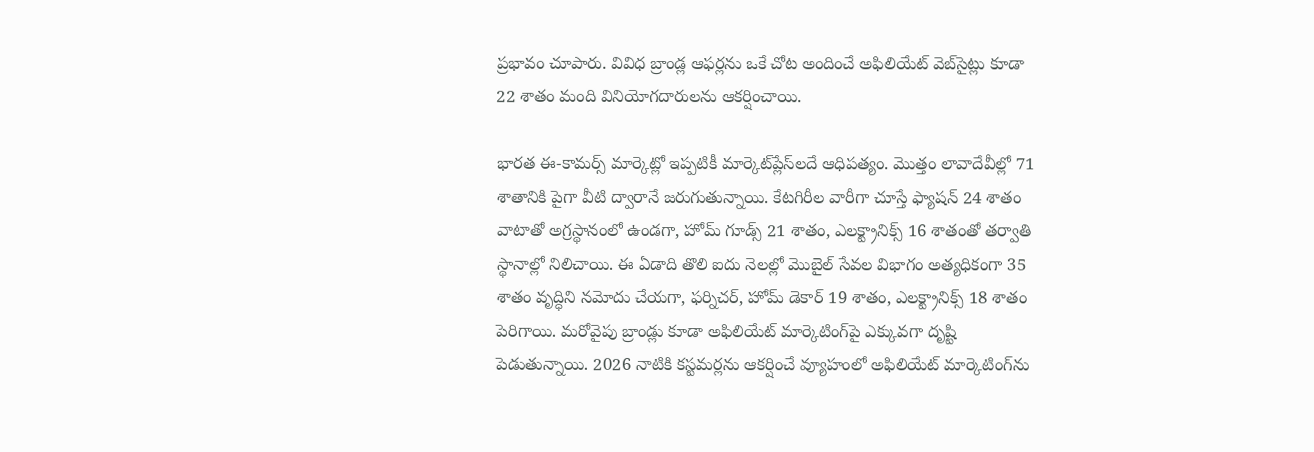ప్రభావం చూపారు. వివిధ బ్రాండ్ల ఆఫర్లను ఒకే చోట అందించే అఫిలియేట్ వెబ్‌సైట్లు కూడా 22 శాతం మంది వినియోగదారులను ఆకర్షించాయి.

భారత ఈ-కామర్స్ మార్కెట్లో ఇప్పటికీ మార్కెట్‌ప్లేస్‌లదే ఆధిపత్యం. మొత్తం లావాదేవీల్లో 71 శాతానికి పైగా వీటి ద్వారానే జరుగుతున్నాయి. కేటగిరీల వారీగా చూస్తే ఫ్యాషన్ 24 శాతం వాటాతో అగ్రస్థానంలో ఉండగా, హోమ్ గూడ్స్ 21 శాతం, ఎలక్ట్రానిక్స్ 16 శాతంతో తర్వాతి స్థానాల్లో నిలిచాయి. ఈ ఏడాది తొలి ఐదు నెలల్లో మొబైల్ సేవల విభాగం అత్యధికంగా 35 శాతం వృద్ధిని నమోదు చేయగా, ఫర్నిచర్, హోమ్ డెకార్ 19 శాతం, ఎలక్ట్రానిక్స్ 18 శాతం పెరిగాయి. మరోవైపు బ్రాండ్లు కూడా అఫిలియేట్ మార్కెటింగ్‌పై ఎక్కువగా దృష్టి పెడుతున్నాయి. 2026 నాటికి కస్టమర్లను ఆకర్షించే వ్యూహంలో అఫిలియేట్ మార్కెటింగ్‌ను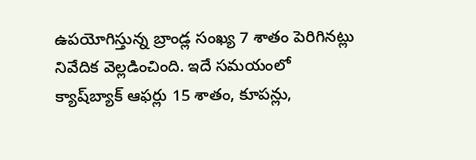ఉపయోగిస్తున్న బ్రాండ్ల సంఖ్య 7 శాతం పెరిగినట్లు నివేదిక వెల్లడించింది. ఇదే సమయంలో క్యాష్‌బ్యాక్ ఆఫర్లు 15 శాతం, కూపన్లు,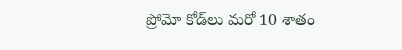ప్రోమో కోడ్‌లు మరో 10 శాతం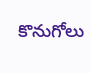కొనుగోలు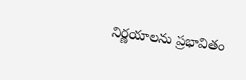నిర్ణయాలను ప్రభావితం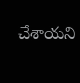చేశాయని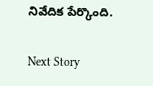నివేదిక పేర్కొంది.

Next Story